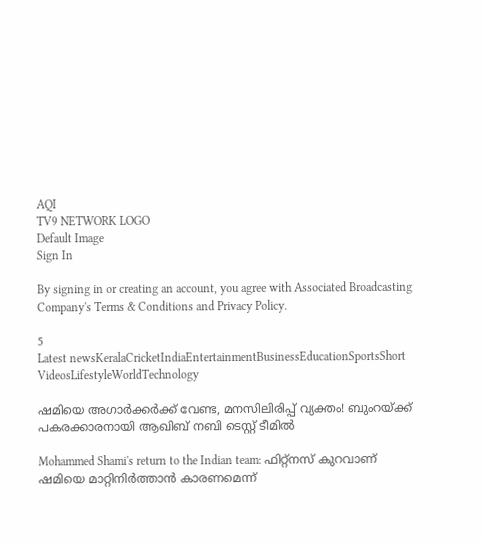AQI
TV9 NETWORK LOGO
Default Image
Sign In

By signing in or creating an account, you agree with Associated Broadcasting Company's Terms & Conditions and Privacy Policy.

5
Latest newsKeralaCricketIndiaEntertainmentBusinessEducationSportsShort VideosLifestyleWorldTechnology

ഷമിയെ അ‌ഗാർക്കർക്ക് വേണ്ട, മനസിലിരിപ്പ് വ്യക്തം! ബുംറയ്ക്ക് പകരക്കാരനായി ആഖിബ് നബി ടെസ്റ്റ് ടീമിൽ

Mohammed Shami's return to the Indian team: ഫിറ്റ്നസ് കുറവാണ് ഷമിയെ മാറ്റിനിർത്താൻ കാരണമെന്ന്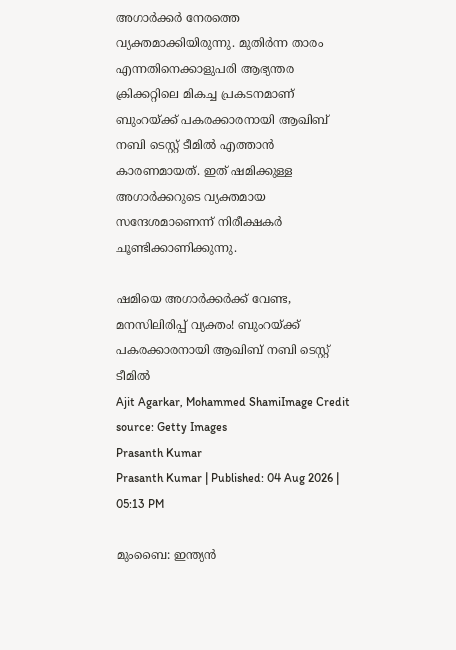അഗാർക്കർ നേരത്തെ വ്യക്തമാക്കിയിരുന്നു. മുതിർന്ന താരം എന്നതിനെക്കാളുപരി ആഭ്യന്തര ക്രിക്കറ്റിലെ മികച്ച പ്രകടനമാണ് ബുംറയ്ക്ക് പകരക്കാരനായി ആഖിബ് നബി ടെസ്റ്റ് ടീമിൽ എത്താൻ കാരണമായത്. ഇത് ഷമിക്കുള്ള അ‌ഗാർക്കറുടെ വ്യക്തമായ സന്ദേശമാണെന്ന് നിരീക്ഷകർ ചൂണ്ടിക്കാണിക്കുന്നു.

ഷമിയെ അ‌ഗാർക്കർക്ക് വേണ്ട, മനസിലിരിപ്പ് വ്യക്തം! ബുംറയ്ക്ക് പകരക്കാരനായി ആഖിബ് നബി ടെസ്റ്റ് ടീമിൽ
Ajit Agarkar, Mohammed ShamiImage Credit source: Getty Images
Prasanth Kumar
Prasanth Kumar | Published: 04 Aug 2026 | 05:13 PM

മുംബൈ: ഇന്ത്യൻ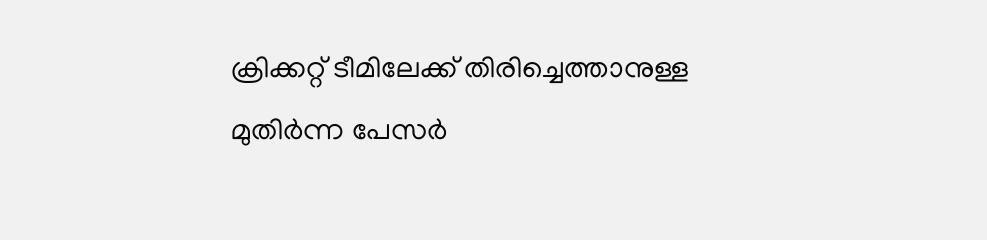ക്രിക്കറ്റ് ടീമിലേക്ക് തിരിച്ചെത്താനുള്ള മുതിർന്ന പേസർ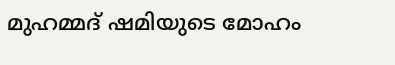മുഹമ്മദ് ഷമിയുടെ മോഹം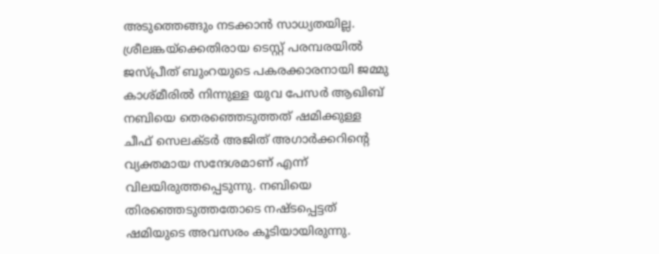അ‌ടുത്തെങ്ങും നടക്കാൻ സാധ്യതയില്ല. ശ്രീലങ്കയ്‌ക്കെതിരായ ടെസ്റ്റ് പരമ്പരയിൽ ജസ്പ്രീത് ബുംറയുടെ പകരക്കാരനായി ജമ്മു കാശ്മീരിൽ നിന്നുള്ള യുവ പേസർ ആഖിബ് നബിയെ തെരഞ്ഞെടുത്തത് ഷമിക്കുള്ള ചീഫ് സെലക്ടർ അ‌ജിത് അ‌ഗാർക്കറിന്റെ വ്യക്തമായ സന്ദേശമാണ് എന്ന് വിലയിരുത്തപ്പെടുന്നു. നബിയെ തിരഞ്ഞെടുത്തതോടെ നഷ്ടപ്പെട്ടത് ഷമിയുടെ അ‌വസരം കൂടിയായിരുന്നു.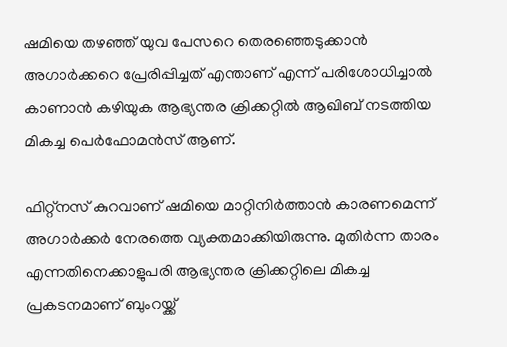ഷമിയെ തഴഞ്ഞ് യുവ പേസറെ തെരഞ്ഞെടുക്കാൻ അ‌ഗാർക്കറെ പ്രേരിപ്പിച്ചത് എന്താണ് എന്ന് പരിശോധിച്ചാൽ കാണാൻ കഴിയുക ആഭ്യന്തര ക്രിക്കറ്റിൽ ആഖിബ് നടത്തിയ മികച്ച പെർഫോമൻസ് ആണ്.

ഫിറ്റ്നസ് കുറവാണ് ഷമിയെ മാറ്റിനിർത്താൻ കാരണമെന്ന് അഗാർക്കർ നേരത്തെ വ്യക്തമാക്കിയിരുന്നു. മുതിർന്ന താരം എന്നതിനെക്കാളുപരി ആഭ്യന്തര ക്രിക്കറ്റിലെ മികച്ച പ്രകടനമാണ് ബുംറയ്ക്ക്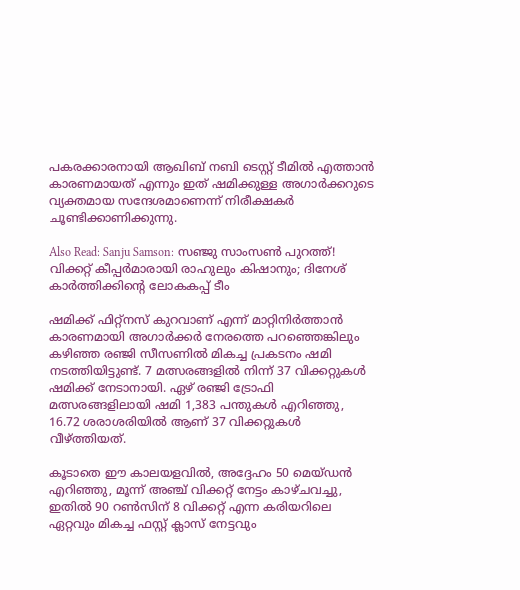പകരക്കാരനായി ആഖിബ് നബി ടെസ്റ്റ് ടീമിൽ എത്താൻ കാരണമായത് എന്നും ഇത് ഷമിക്കുള്ള അ‌ഗാർക്കറുടെ വ്യക്തമായ സന്ദേശമാണെന്ന് നിരീക്ഷകർ ചൂണ്ടിക്കാണിക്കുന്നു.

Also Read: Sanju Samson: സഞ്ജു സാംസൺ പുറത്ത്! വിക്കറ്റ് കീപ്പർമാരായി രാഹുലും കിഷാനും; ദിനേശ് കാർത്തിക്കിന്റെ ലോകകപ്പ് ടീം

ഷമിക്ക് ഫിറ്റ്നസ് കുറവാണ് എന്ന് മാറ്റിനിർത്താൻ കാരണമായി അ‌ഗാർക്കർ നേരത്തെ പറഞ്ഞെങ്കിലും കഴിഞ്ഞ രഞ്ജി സീസണിൽ മികച്ച പ്രകടനം ഷമി നടത്തിയിട്ടുണ്ട്. 7 മത്സരങ്ങളിൽ നിന്ന് 37 വിക്കറ്റുകൾ ഷമിക്ക് നേടാനായി. ഏഴ് രഞ്ജി ട്രോഫി മത്സരങ്ങളിലായി ഷമി 1,383 പന്തുകൾ എറിഞ്ഞു, 16.72 ശരാശരിയിൽ ആണ് 37 വിക്കറ്റുകൾ വീഴ്ത്തിയത്.

കൂടാതെ ഈ കാലയളവിൽ, അദ്ദേഹം 50 മെയ്ഡൻ എറിഞ്ഞു, മൂന്ന് അഞ്ച് വിക്കറ്റ് നേട്ടം കാഴ്ചവച്ചു, ഇതിൽ 90 റൺസിന് 8 വിക്കറ്റ് എന്ന കരിയറിലെ ഏറ്റവും മികച്ച ഫസ്റ്റ് ക്ലാസ് നേട്ടവും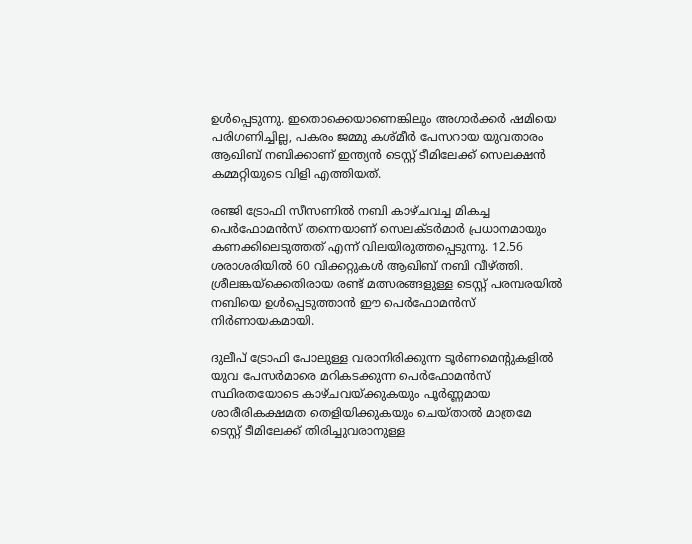ഉൾപ്പെടുന്നു. ഇതൊക്കെയാണെങ്കിലും അ‌ഗാർക്കർ ഷമിയെ പരിഗണിച്ചില്ല, പകരം ജമ്മു കശ്മീർ പേസറായ യുവതാരം ആഖിബ് നബിക്കാണ് ഇന്ത്യൻ ടെസ്റ്റ് ടീമിലേക്ക് സെലക്ഷൻ കമ്മറ്റിയുടെ വിളി എത്തിയത്.

രഞ്ജി ട്രോഫി സീസണിൽ നബി കാഴ്ചവച്ച മികച്ച പെർഫോമൻസ് തന്നെയാണ് സെലക്ടർമാർ പ്രധാനമായും കണക്കിലെടുത്തത് എന്ന് വിലയിരുത്തപ്പെടുന്നു. 12.56 ശരാശരിയിൽ 60 വിക്കറ്റുകൾ ആഖിബ് നബി വീഴ്ത്തി. ശ്രീലങ്കയ്‌ക്കെതിരായ രണ്ട് മത്സരങ്ങളുള്ള ടെസ്റ്റ് പരമ്പരയിൽ നബിയെ ഉൾപ്പെടുത്താൻ ഈ പെർഫോമൻസ് നിർണായകമായി.

ദുലീപ് ട്രോഫി പോലുള്ള വരാനിരിക്കുന്ന ടൂർണമെന്റുകളിൽ യുവ പേസർമാരെ മറികടക്കുന്ന പെർഫോമൻസ് സ്ഥിരതയോടെ കാഴ്ചവയ്ക്കുകയും പൂർണ്ണമായ ശാരീരികക്ഷമത തെളിയിക്കുകയും ചെയ്താൽ മാത്രമേ ടെസ്റ്റ് ടീമിലേക്ക് തിരിച്ചുവരാനുള്ള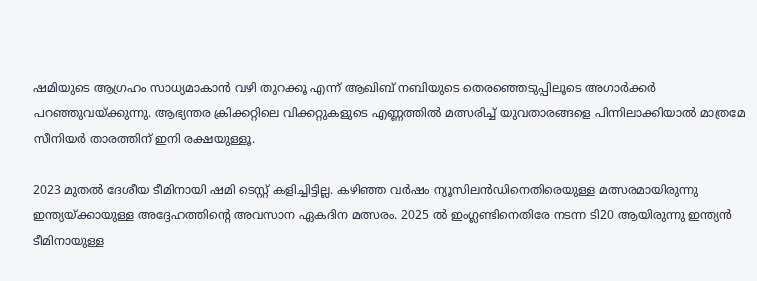ഷമിയുടെ ആഗ്രഹം സാധ്യമാകാൻ വഴി തുറക്കൂ എന്ന് ആഖിബ് നബിയുടെ തെരഞ്ഞെടുപ്പിലൂടെ അ‌ഗാർക്കർ പറഞ്ഞുവയ്ക്കുന്നു. ആഭ്യന്തര ക്രിക്കറ്റിലെ വിക്കറ്റുകളുടെ എണ്ണത്തിൽ മത്സരിച്ച് യുവതാരങ്ങളെ പിന്നിലാക്കിയാൽ മാത്രമേ സീനിയർ താരത്തിന് ഇനി രക്ഷയുള്ളൂ.

2023 മുതൽ ദേശീയ ടീമിനായി ഷമി ടെസ്റ്റ് കളിച്ചിട്ടില്ല. കഴിഞ്ഞ വർഷം ന്യൂസിലൻഡിനെതിരെയുള്ള മത്സരമായിരുന്നു ഇന്ത്യയ്ക്കായുള്ള അദ്ദേഹത്തിന്റെ അവസാന ഏകദിന മത്സരം. 2025 ൽ ഇംഗ്ലണ്ടിനെതിരേ നടന്ന ടി20 ആയിരുന്നു ഇന്ത്യൻ ടീമിനായുള്ള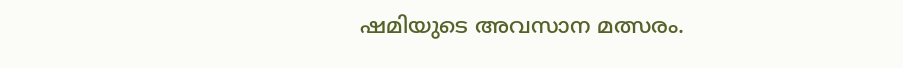ഷമിയുടെ അ‌വസാന മത്സരം.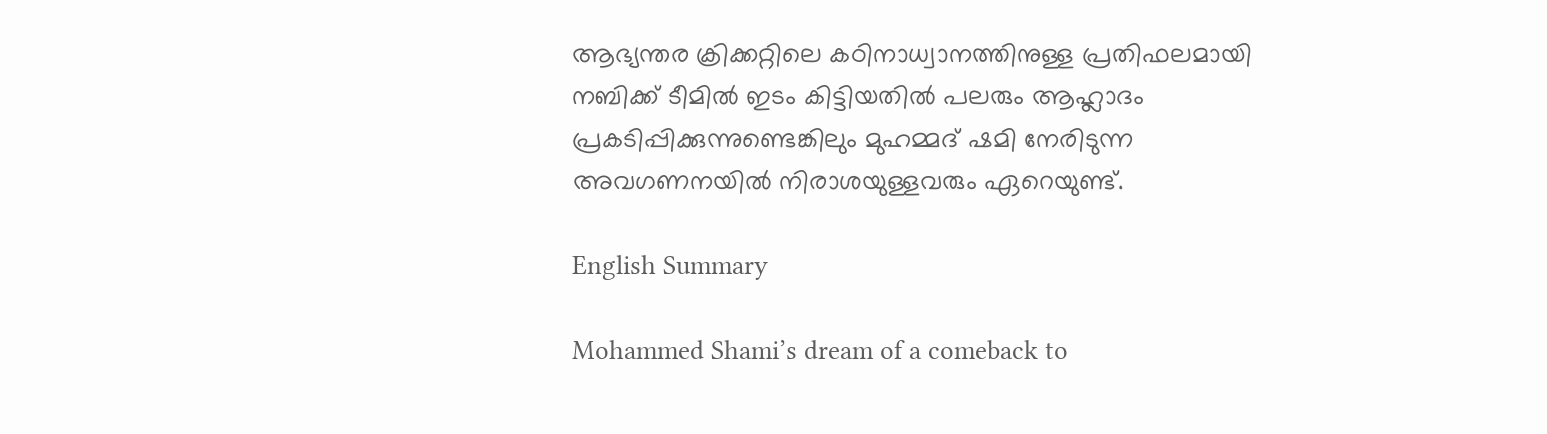ആഭ്യന്തര ക്രിക്കറ്റിലെ കഠിനാധ്വാനത്തിനുള്ള പ്രതിഫലമായി നബിക്ക് ടീമിൽ ഇടം കിട്ടിയതിൽ പലരും ആഹ്ലാദം പ്രകടിപ്പിക്കുന്നുണ്ടെങ്കിലും മുഹമ്മദ് ഷമി നേരിടുന്ന അ‌വഗണനയിൽ നിരാശയുള്ളവരും ഏറെയുണ്ട്.

English Summary

Mohammed Shami’s dream of a comeback to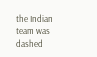the Indian team was dashed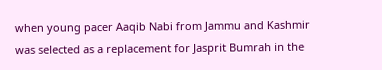when young pacer Aaqib Nabi from Jammu and Kashmir was selected as a replacement for Jasprit Bumrah in the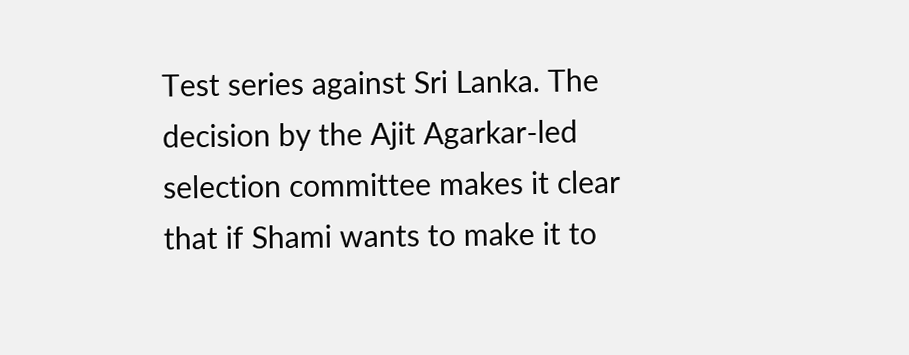Test series against Sri Lanka. The decision by the Ajit Agarkar-led selection committee makes it clear that if Shami wants to make it to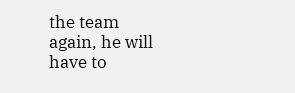the team again, he will have to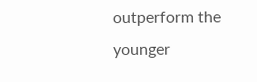outperform the younger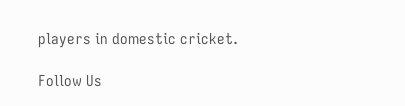players in domestic cricket.

Follow Us